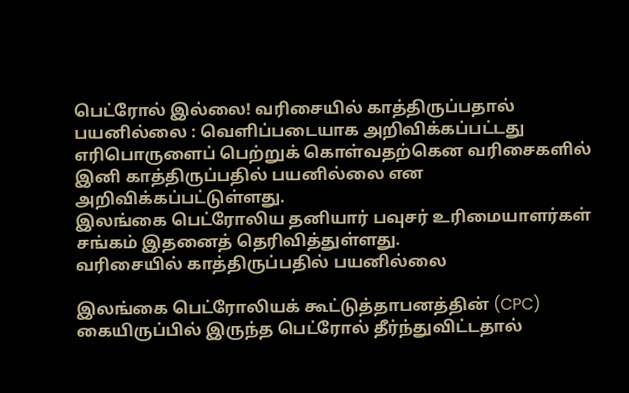பெட்ரோல் இல்லை! வரிசையில் காத்திருப்பதால் பயனில்லை : வெளிப்படையாக அறிவிக்கப்பட்டது
எரிபொருளைப் பெற்றுக் கொள்வதற்கென வரிசைகளில் இனி காத்திருப்பதில் பயனில்லை என அறிவிக்கப்பட்டுள்ளது.
இலங்கை பெட்ரோலிய தனியார் பவுசர் உரிமையாளர்கள் சங்கம் இதனைத் தெரிவித்துள்ளது.
வரிசையில் காத்திருப்பதில் பயனில்லை

இலங்கை பெட்ரோலியக் கூட்டுத்தாபனத்தின் (CPC) கையிருப்பில் இருந்த பெட்ரோல் தீர்ந்துவிட்டதால்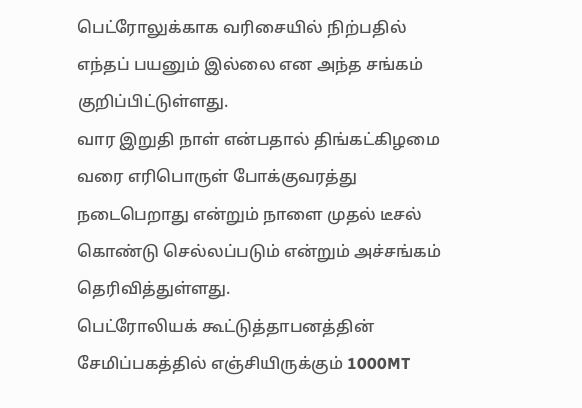பெட்ரோலுக்காக வரிசையில் நிற்பதில் எந்தப் பயனும் இல்லை என அந்த சங்கம் குறிப்பிட்டுள்ளது.
வார இறுதி நாள் என்பதால் திங்கட்கிழமை வரை எரிபொருள் போக்குவரத்து நடைபெறாது என்றும் நாளை முதல் டீசல் கொண்டு செல்லப்படும் என்றும் அச்சங்கம் தெரிவித்துள்ளது.
பெட்ரோலியக் கூட்டுத்தாபனத்தின் சேமிப்பகத்தில் எஞ்சியிருக்கும் 1000MT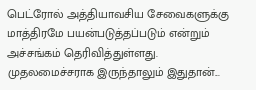பெட்ரோல் அத்தியாவசிய சேவைகளுக்கு மாத்திரமே பயன்படுத்தப்படும் என்றும் அச்சங்கம் தெரிவித்துள்ளது.
முதலமைச்சராக இருந்தாலும் இதுதான்...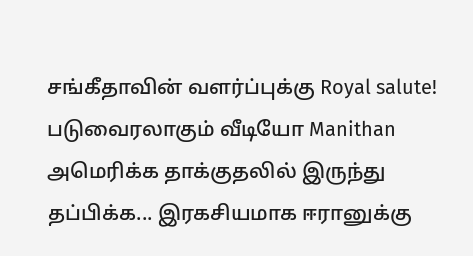சங்கீதாவின் வளர்ப்புக்கு Royal salute! படுவைரலாகும் வீடியோ Manithan
அமெரிக்க தாக்குதலில் இருந்து தப்பிக்க... இரகசியமாக ஈரானுக்கு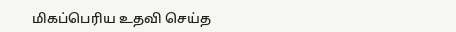மிகப்பெரிய உதவி செய்த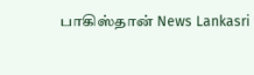பாகிஸ்தான் News Lankasri